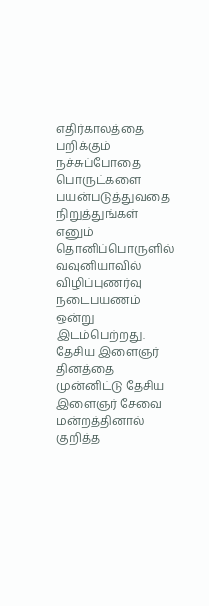எதிர்காலத்தை பறிக்கும் நச்சுப்போதை பொருட்களை பயன்படுத்துவதை நிறுத்துங்கள் எனும் தொனிப்பொருளில் வவுனியாவில் விழிப்புணர்வு நடைபயணம் ஒன்று இடம்பெற்றது.
தேசிய இளைஞர் தினத்தை முன்னிட்டு தேசிய இளைஞர் சேவை மன்றத்தினால் குறித்த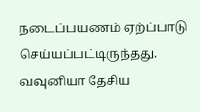நடைப்பயணம் ஏற்ப்பாடு செய்யப்பட்டிருந்தது.
வவுனியா தேசிய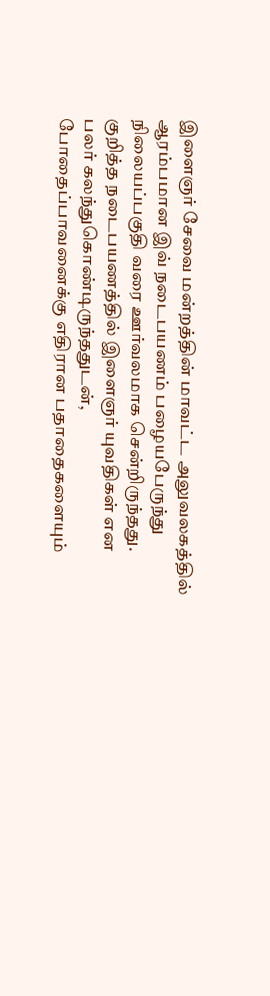இளைஞர் சேவை மன்றத்தின் மாவட்ட அலுவலகத்தில் ஆரம்பமான இவ் நடைபயணம் பழையபேருந்து நிலையப்பகுதி வரை ஊர்வலமாக சென்றிருந்தது.
குறித்த நடைபயணத்தில் இளைஞர் யுவதிகள் என பலர் கலந்துகொண்டிருந்ததுடன், போதைப்பாவனைக்கு எதிரான பதாதைகளையும்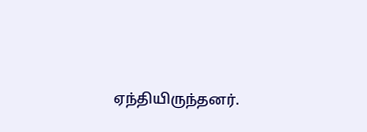ஏந்தியிருந்தனர்.